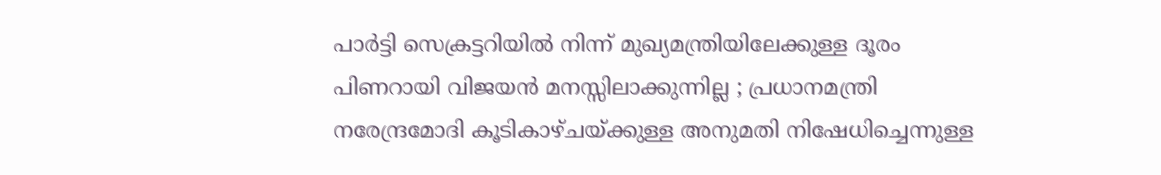പാർട്ടി സെക്രട്ടറിയിൽ നിന്ന് മുഖ്യമന്ത്രിയിലേക്കുള്ള ദൂരം പിണറായി വിജയൻ മനസ്സിലാക്കുന്നില്ല ; പ്രധാനമന്ത്രി നരേന്ദ്രമോദി കൂടികാഴ്ചയ്ക്കുള്ള അനുമതി നിഷേധിച്ചെന്നുള്ള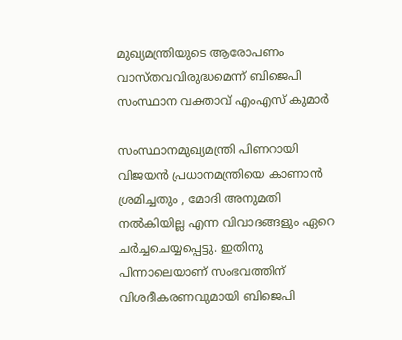മുഖ്യമന്ത്രിയുടെ ആരോപണം വാസ്തവവിരുദ്ധമെന്ന് ബിജെപി സംസ്ഥാന വക്താവ് എംഎസ് കുമാർ

സംസ്ഥാനമുഖ്യമന്ത്രി പിണറായി വിജയൻ പ്രധാനമന്ത്രിയെ കാണാൻ ശ്രമിച്ചതും , മോദി അനുമതി നൽകിയില്ല എന്ന വിവാദങ്ങളും ഏറെ ചർച്ചചെയ്യപ്പെട്ടു. ഇതിനു പിന്നാലെയാണ് സംഭവത്തിന് വിശദീകരണവുമായി ബിജെപി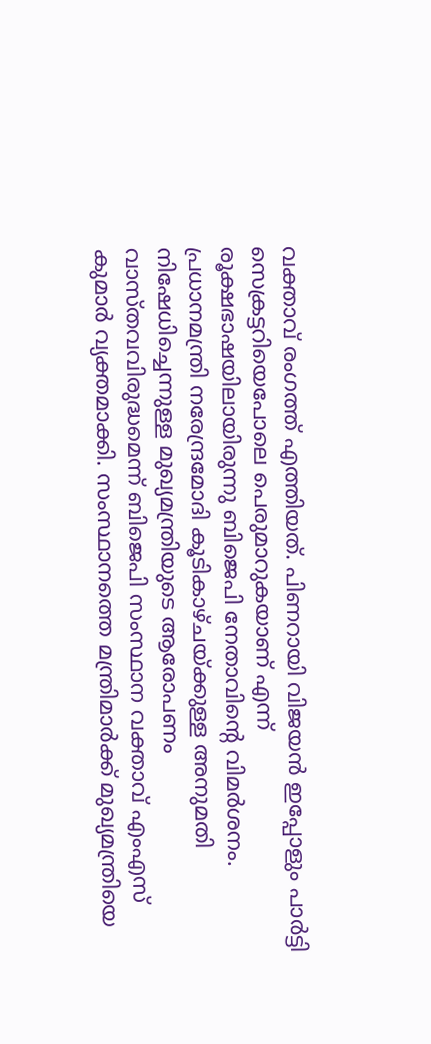വക്താവ് രംഗത്ത് എത്തിയത്. പിണറായി വിജയൻ ഇപ്പോളും പാർട്ടി സെക്രട്ടറിയെപോലെ പെരുമാറുകയാണ് എന്ന് രൂക്ഷഭാഷയിലായിരുന്നു ബിജെപി നേതാവിന്റെ വിമർശനം.
പ്രധാനമന്ത്രി നരേന്ദ്രമോദി കൂടികാഴ്ചയ്ക്കുള്ള അനുമതി നിഷേധിച്ചെന്നുള്ള മുഖ്യമന്ത്രിയുടെ ആരോപണം വാസ്തവവിരുദ്ധമെന്ന് ബിജെപി സംസ്ഥാന വക്താവ് എംഎസ് കുമാർ വ്യക്തമാക്കി. സംസ്ഥാനത്തെ മന്ത്രിമാർക്ക് മുഖ്യമന്ത്രിയെ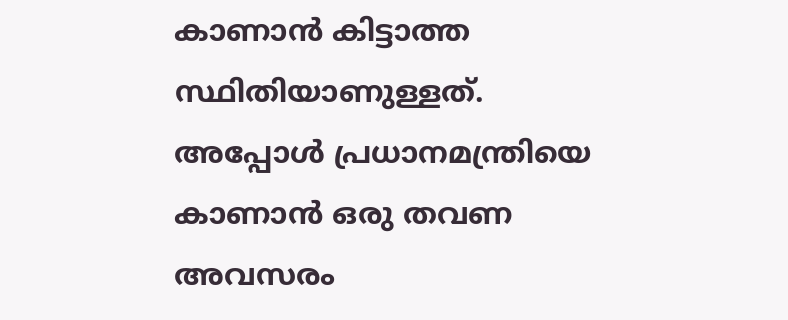കാണാൻ കിട്ടാത്ത സ്ഥിതിയാണുള്ളത്. അപ്പോൾ പ്രധാനമന്ത്രിയെ കാണാൻ ഒരു തവണ അവസരം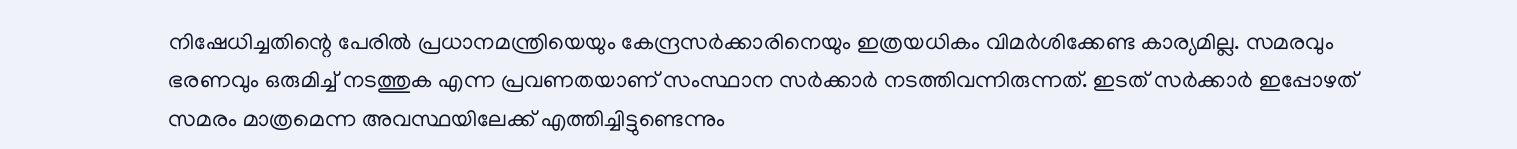നിഷേധിച്ചതിന്റെ പേരിൽ പ്രധാനമന്ത്രിയെയും കേന്ദ്രസർക്കാരിനെയും ഇത്രയധികം വിമർശിക്കേണ്ട കാര്യമില്ല. സമരവും ഭരണവും ഒരുമിച്ച് നടത്തുക എന്ന പ്രവണതയാണ് സംസ്ഥാന സർക്കാർ നടത്തിവന്നിരുന്നത്. ഇടത് സർക്കാർ ഇപ്പോഴത് സമരം മാത്രമെന്ന അവസ്ഥയിലേക്ക് എത്തിച്ചിട്ടുണ്ടെന്നും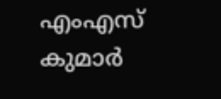എംഎസ് കുമാർ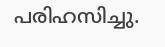പരിഹസിച്ചു.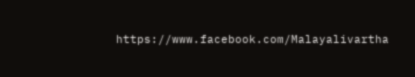https://www.facebook.com/Malayalivartha